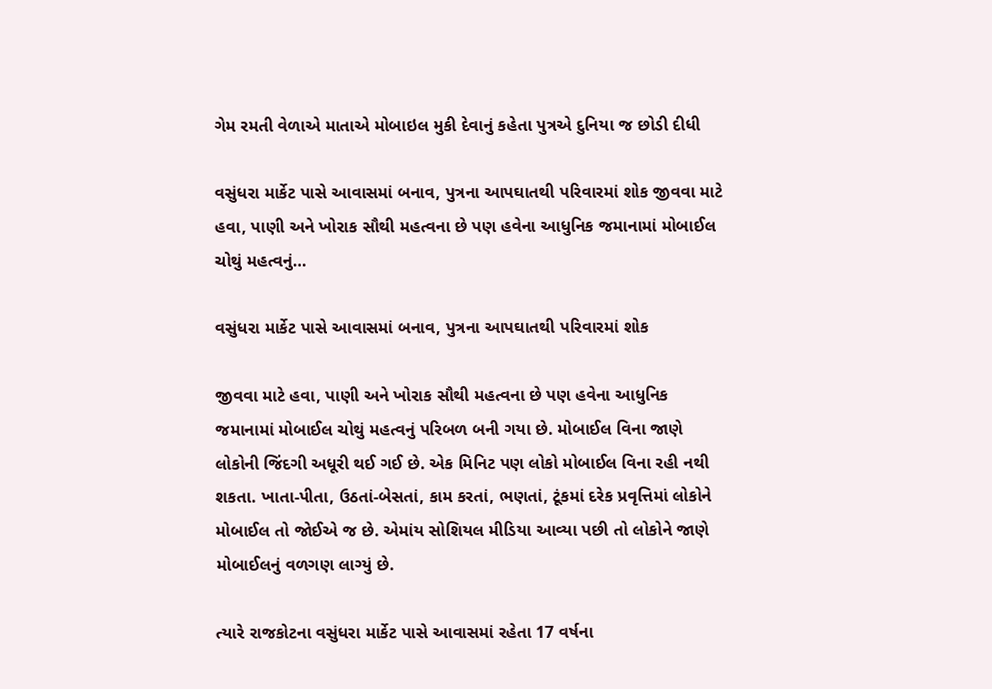ગેમ રમતી વેળાએ માતાએ મોબાઇલ મુકી દેવાનું કહેતા પુત્રએ દુનિયા જ છોડી દીધી

વસુંધરા માર્કેટ પાસે આવાસમાં બનાવ, પુત્રના આપઘાતથી પરિવારમાં શોક જીવવા માટે હવા, પાણી અને ખોરાક સૌથી મહત્વના છે પણ હવેના આધુનિક જમાનામાં મોબાઈલ ચોથું મહત્વનું…

વસુંધરા માર્કેટ પાસે આવાસમાં બનાવ, પુત્રના આપઘાતથી પરિવારમાં શોક

જીવવા માટે હવા, પાણી અને ખોરાક સૌથી મહત્વના છે પણ હવેના આધુનિક જમાનામાં મોબાઈલ ચોથું મહત્વનું પરિબળ બની ગયા છે. મોબાઈલ વિના જાણે લોકોની જિંદગી અધૂરી થઈ ગઈ છે. એક મિનિટ પણ લોકો મોબાઈલ વિના રહી નથી શકતા. ખાતા-પીતા, ઉઠતાં-બેસતાં, કામ કરતાં, ભણતાં, ટૂંકમાં દરેક પ્રવૃત્તિમાં લોકોને મોબાઈલ તો જોઈએ જ છે. એમાંય સોશિયલ મીડિયા આવ્યા પછી તો લોકોને જાણે મોબાઈલનું વળગણ લાગ્યું છે.

ત્યારે રાજકોટના વસુંધરા માર્કેટ પાસે આવાસમાં રહેતા 17 વર્ષના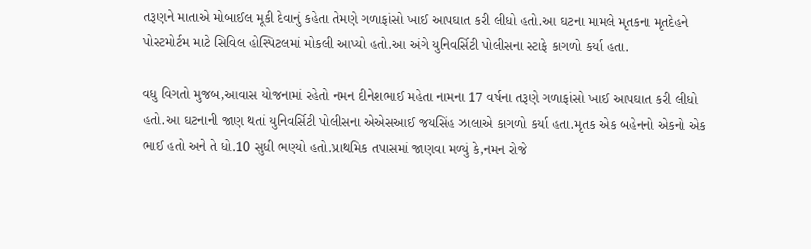તરૂણને માતાએ મોબાઈલ મૂકી દેવાનું કહેતા તેમણે ગળાફાંસો ખાઈ આપઘાત કરી લીધો હતો.આ ઘટના મામલે મૃતકના મૃતદેહને પોસ્ટમોર્ટમ માટે સિવિલ હોસ્પિટલમાં મોકલી આપ્યો હતો.આ અંગે યુનિવર્સિટી પોલીસના સ્ટાફે કાગળો કર્યા હતા.

વધુ વિગતો મુજબ,આવાસ યોજનામાં રહેતો નમન દીનેશભાઈ મહેતા નામના 17 વર્ષના તરૂણે ગળાફાંસો ખાઈ આપઘાત કરી લીધો હતો.આ ઘટનાની જાણ થતાં યુનિવર્સિટી પોલીસના એએસઆઈ જયસિંહ ઝાલાએ કાગળો કર્યા હતા.મૃતક એક બહેનનો એકનો એક ભાઈ હતો અને તે ધો.10 સુધી ભણ્યો હતો.પ્રાથમિક તપાસમાં જાણવા મળ્યું કે,નમન રોજે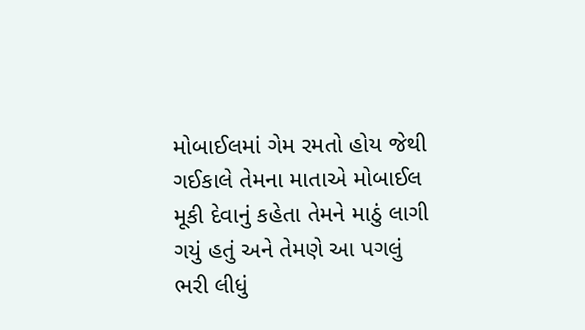મોબાઈલમાં ગેમ રમતો હોય જેથી ગઈકાલે તેમના માતાએ મોબાઈલ મૂકી દેવાનું કહેતા તેમને માઠું લાગી ગયું હતું અને તેમણે આ પગલું ભરી લીધું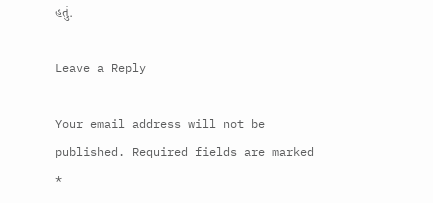હતું.

Leave a Reply

Your email address will not be published. Required fields are marked *